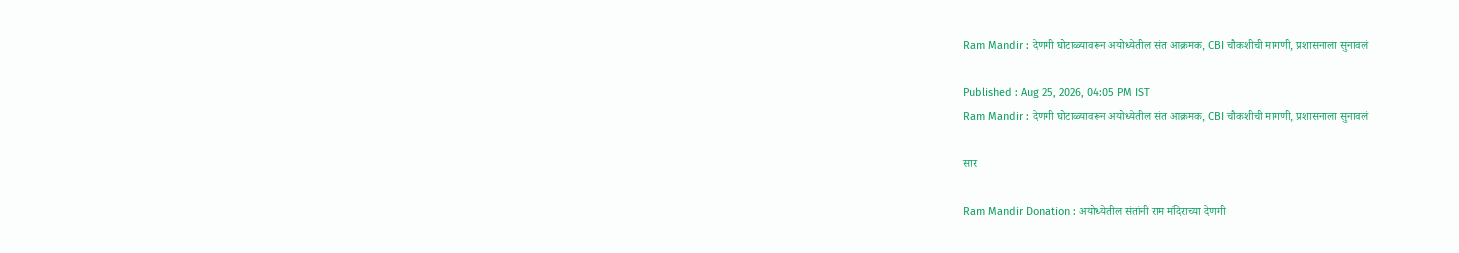Ram Mandir : देणगी घोटाळ्यावरून अयोध्येतील संत आक्रमक, CBI चौकशीची मागणी, प्रशासनाला सुनावलं

Published : Aug 25, 2026, 04:05 PM IST
Ram Mandir : देणगी घोटाळ्यावरून अयोध्येतील संत आक्रमक, CBI चौकशीची मागणी, प्रशासनाला सुनावलं

सार

Ram Mandir Donation : अयोध्येतील संतांनी राम मंदिराच्या देणगी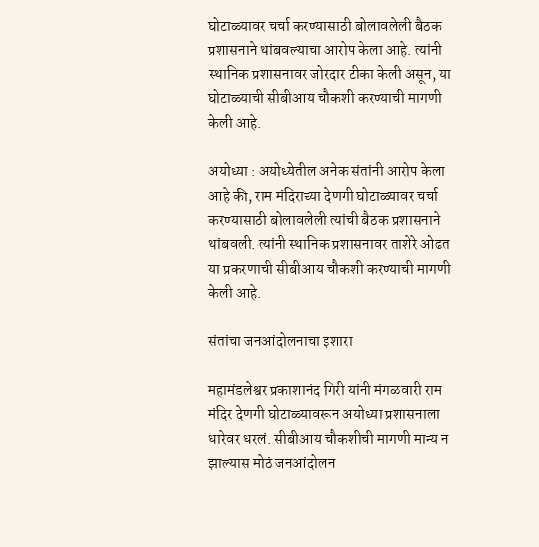घोटाळ्यावर चर्चा करण्यासाठी बोलावलेली बैठक प्रशासनाने थांबवल्याचा आरोप केला आहे. त्यांनी स्थानिक प्रशासनावर जोरदार टीका केली असून, या घोटाळ्याची सीबीआय चौकशी करण्याची मागणी केली आहे.

अयोध्या : अयोध्येतील अनेक संतांनी आरोप केला आहे की, राम मंदिराच्या देणगी घोटाळ्यावर चर्चा करण्यासाठी बोलावलेली त्यांची बैठक प्रशासनाने थांबवली. त्यांनी स्थानिक प्रशासनावर ताशेरे ओढत या प्रकरणाची सीबीआय चौकशी करण्याची मागणी केली आहे.

संतांचा जनआंदोलनाचा इशारा

महामंडलेश्वर प्रकाशानंद गिरी यांनी मंगळवारी राम मंदिर देणगी घोटाळ्यावरून अयोध्या प्रशासनाला धारेवर धरलं. सीबीआय चौकशीची मागणी मान्य न झाल्यास मोठं जनआंदोलन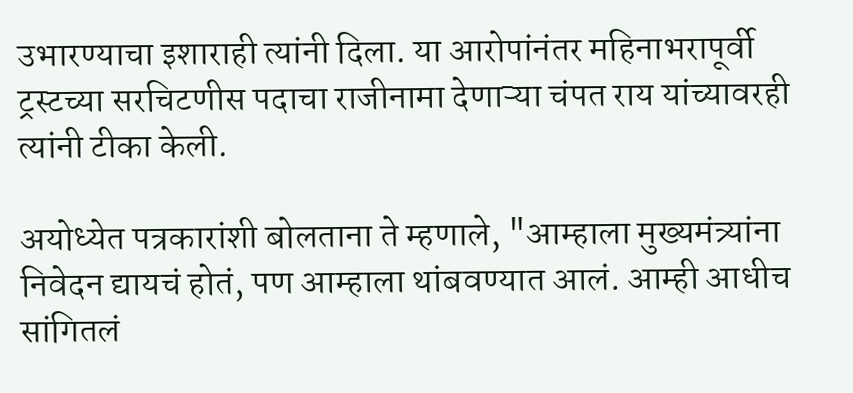उभारण्याचा इशाराही त्यांनी दिला. या आरोपांनंतर महिनाभरापूर्वी ट्रस्टच्या सरचिटणीस पदाचा राजीनामा देणाऱ्या चंपत राय यांच्यावरही त्यांनी टीका केली.

अयोध्येत पत्रकारांशी बोलताना ते म्हणाले, "आम्हाला मुख्यमंत्र्यांना निवेदन द्यायचं होतं, पण आम्हाला थांबवण्यात आलं. आम्ही आधीच सांगितलं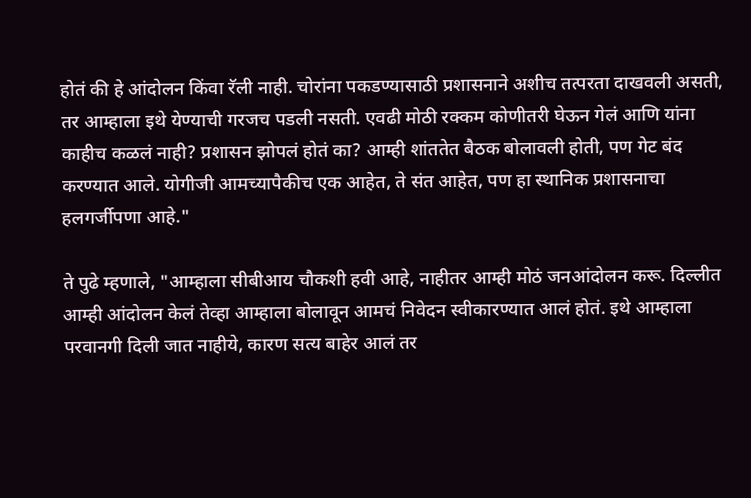होतं की हे आंदोलन किंवा रॅली नाही. चोरांना पकडण्यासाठी प्रशासनाने अशीच तत्परता दाखवली असती, तर आम्हाला इथे येण्याची गरजच पडली नसती. एवढी मोठी रक्कम कोणीतरी घेऊन गेलं आणि यांना काहीच कळलं नाही? प्रशासन झोपलं होतं का? आम्ही शांततेत बैठक बोलावली होती, पण गेट बंद करण्यात आले. योगीजी आमच्यापैकीच एक आहेत, ते संत आहेत, पण हा स्थानिक प्रशासनाचा हलगर्जीपणा आहे."

ते पुढे म्हणाले, "आम्हाला सीबीआय चौकशी हवी आहे, नाहीतर आम्ही मोठं जनआंदोलन करू. दिल्लीत आम्ही आंदोलन केलं तेव्हा आम्हाला बोलावून आमचं निवेदन स्वीकारण्यात आलं होतं. इथे आम्हाला परवानगी दिली जात नाहीये, कारण सत्य बाहेर आलं तर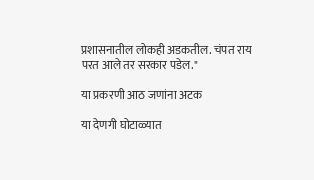प्रशासनातील लोकही अडकतील. चंपत राय परत आले तर सरकार पडेल."

या प्रकरणी आठ जणांना अटक

या देणगी घोटाळ्यात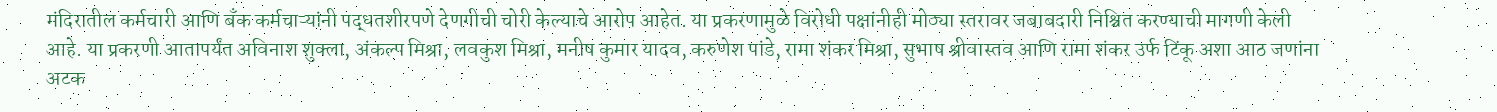मंदिरातील कर्मचारी आणि बँक कर्मचाऱ्यांनी पद्धतशीरपणे देणगीची चोरी केल्याचे आरोप आहेत. या प्रकरणामुळे विरोधी पक्षांनीही मोठ्या स्तरावर जबाबदारी निश्चित करण्याची मागणी केली आहे. या प्रकरणी आतापर्यंत अविनाश शुक्ला, अंकल्प मिश्रा, लवकुश मिश्रा, मनीष कुमार यादव, करुणेश पांडे, रामा शंकर मिश्रा, सुभाष श्रीवास्तव आणि रामा शंकर उर्फ टिंकू अशा आठ जणांना अटक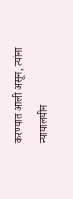करण्यात आली असून, त्यांना न्यायालयीन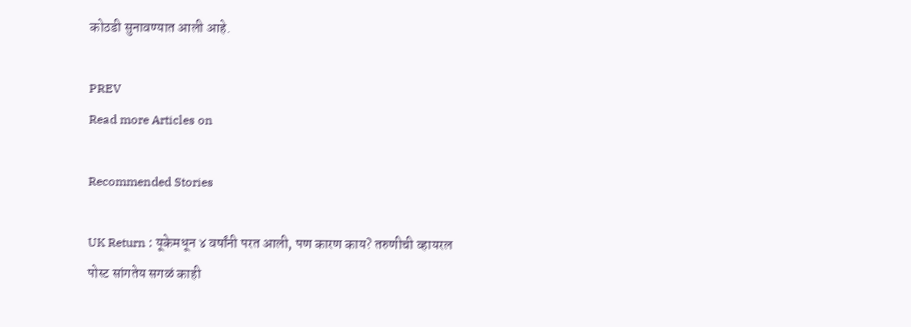कोठडी सुनावण्यात आली आहे.

PREV
Read more Articles on

Recommended Stories

UK Return : यूकेमधून ४ वर्षांनी परत आली, पण कारण काय? तरुणीची व्हायरल पोस्ट सांगतेय सगळं काही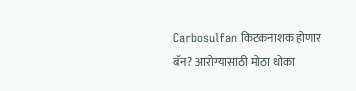Carbosulfan किटकनाशक होणार बॅन? आरोग्यासाठी मोठा धोका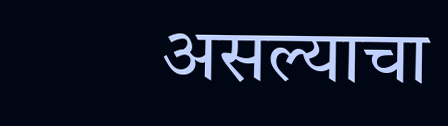असल्याचा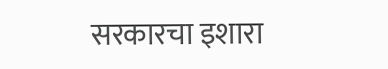सरकारचा इशारा